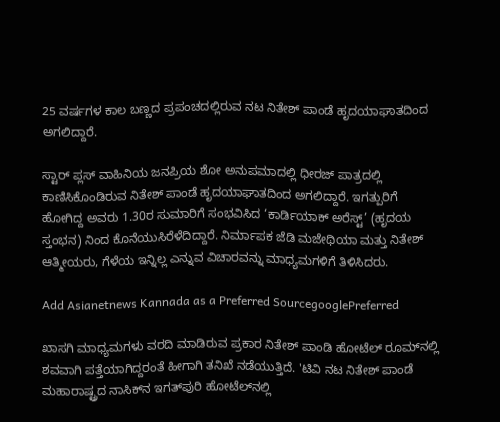25 ವರ್ಷಗಳ ಕಾಲ ಬಣ್ಣದ ಪ್ರಪಂಚದಲ್ಲಿರುವ ನಟ ನಿತೇಶ್ ಪಾಂಡೆ ಹೃದಯಾಘಾತದಿಂದ ಅಗಲಿದ್ದಾರೆ.

ಸ್ಟಾರ್ ಪ್ಲಸ್‌ ವಾಹಿನಿಯ ಜನಪ್ರಿಯ ಶೋ ಅನುಪಮಾದಲ್ಲಿ ಧೀರಜ್‌ ಪಾತ್ರದಲ್ಲಿ ಕಾಣಿಸಿಕೊಂಡಿರುವ ನಿತೇಶ್ ಪಾಂಡೆ ಹೃದಯಾಘಾತದಿಂದ ಅಗಲಿದ್ದಾರೆ. ಇಗತ್ಪುರಿಗೆ ಹೋಗಿದ್ದ ಅವರು 1.30ರ ಸುಮಾರಿಗೆ ಸಂಭವಿಸಿದ ‘ಕಾರ್ಡಿಯಾಕ್‌ ಅರೆಸ್ಟ್‌’ (ಹೃದಯ ಸ್ತಂಭನ) ನಿಂದ ಕೊನೆಯುಸಿರೆಳೆದಿದ್ದಾರೆ. ನಿರ್ಮಾಪಕ ಜೆಡಿ ಮಜೇಥಿಯಾ ಮತ್ತು ನಿತೇಶ್ ಆತ್ಮೀಯರು, ಗೆಳೆಯ ಇನ್ನಿಲ್ಲ ಎನ್ನುವ ವಿಚಾರವನ್ನು ಮಾಧ್ಯಮಗಳಿಗೆ ತಿಳಿಸಿದರು.

Add Asianetnews Kannada as a Preferred SourcegooglePreferred

ಖಾಸಗಿ ಮಾಧ್ಯಮಗಳು ವರದಿ ಮಾಡಿರುವ ಪ್ರಕಾರ ನಿತೇಶ್ ಪಾಂಡಿ ಹೋಟೆಲ್‌ ರೂಮ್‌ನಲ್ಲಿ ಶವವಾಗಿ ಪತ್ತೆಯಾಗಿದ್ದರಂತೆ ಹೀಗಾಗಿ ತನಿಖೆ ನಡೆಯುತ್ತಿದೆ. 'ಟಿವಿ ನಟ ನಿತೇಶ್ ಪಾಂಡೆ ಮಹಾರಾಷ್ಟ್ರದ ನಾಸಿಕ್‌ನ ಇಗತ್‌ಪುರಿ ಹೋಟೆಲ್‌ನಲ್ಲಿ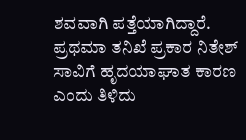ಶವವಾಗಿ ಪತ್ತೆಯಾಗಿದ್ದಾರೆ. ಪ್ರಥಮಾ ತನಿಖೆ ಪ್ರಕಾರ ನಿತೇಶ್ ಸಾವಿಗೆ ಹೃದಯಾಘಾತ ಕಾರಣ ಎಂದು ತಿಳಿದು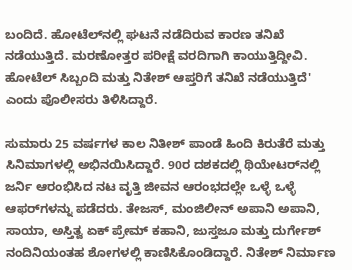ಬಂದಿದೆ. ಹೋಟೆಲ್‌ನಲ್ಲಿ ಘಟನೆ ನಡೆದಿರುವ ಕಾರಣ ತನಿಖೆ ನಡೆಯುತ್ತಿದೆ. ಮರಣೋತ್ತರ ಪರೀಕ್ಷೆ ವರದಿಗಾಗಿ ಕಾಯುತ್ತಿದ್ದೀವಿ. ಹೋಟೆಲ್ ಸಿಬ್ಬಂದಿ ಮತ್ತು ನಿತೇಶ್ ಆಪ್ತರಿಗೆ ತನಿಖೆ ನಡೆಯುತ್ತಿದೆ' ಎಂದು ಪೊಲೀಸರು ತಿಳಿಸಿದ್ದಾರೆ.

ಸುಮಾರು 25 ವರ್ಷಗಳ ಕಾಲ ನಿತೀಶ್ ಪಾಂಡೆ ಹಿಂದಿ ಕಿರುತೆರೆ ಮತ್ತು ಸಿನಿಮಾಗಳಲ್ಲಿ ಅಭಿನಯಿಸಿದ್ದಾರೆ. 90ರ ದಶಕದಲ್ಲಿ ಥಿಯೇಟರ್‌ನಲ್ಲಿ ಜರ್ನಿ ಆರಂಭಿಸಿದ ನಟ ವೃತ್ತಿ ಜೀವನ ಆರಂಭದಲ್ಲೇ ಒಳ್ಳೆ ಒಳ್ಳೆ ಆಫರ್‌ಗಳನ್ನು ಪಡೆದರು. ತೇಜಸ್, ಮಂಜಿಲೀನ್ ಅಪಾನಿ ಅಪಾನಿ, ಸಾಯಾ, ಅಸ್ತಿತ್ವ ಏಕ್ ಪ್ರೇಮ್ ಕಹಾನಿ, ಜುಸ್ತಜೂ ಮತ್ತು ದುರ್ಗೇಶ್ ನಂದಿನಿಯಂತಹ ಶೋಗಳಲ್ಲಿ ಕಾಣಿಸಿಕೊಂಡಿದ್ದಾರೆ. ನಿತೇಶ್ ನಿರ್ಮಾಣ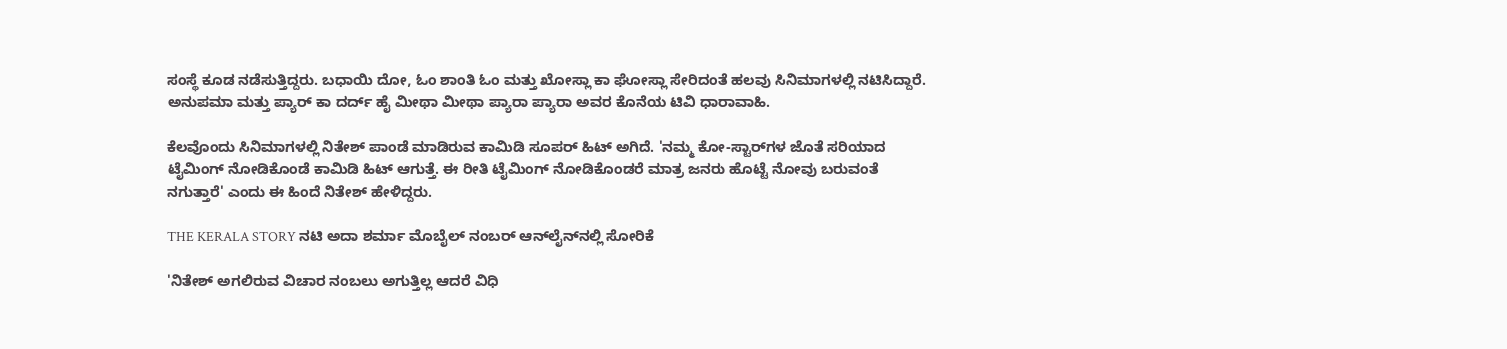ಸಂಸ್ಥೆ ಕೂಡ ನಡೆಸುತ್ತಿದ್ದರು. ಬಧಾಯಿ ದೋ, ಓಂ ಶಾಂತಿ ಓಂ ಮತ್ತು ಖೋಸ್ಲಾ ಕಾ ಘೋಸ್ಲಾ ಸೇರಿದಂತೆ ಹಲವು ಸಿನಿಮಾಗಳಲ್ಲಿ ನಟಿಸಿದ್ದಾರೆ. ಅನುಪಮಾ ಮತ್ತು ಪ್ಯಾರ್ ಕಾ ದರ್ದ್ ಹೈ ಮೀಥಾ ಮೀಥಾ ಪ್ಯಾರಾ ಪ್ಯಾರಾ ಅವರ ಕೊನೆಯ ಟಿವಿ ಧಾರಾವಾಹಿ.

ಕೆಲವೊಂದು ಸಿನಿಮಾಗಳಲ್ಲಿ ನಿತೇಶ್ ಪಾಂಡೆ ಮಾಡಿರುವ ಕಾಮಿಡಿ ಸೂಪರ್ ಹಿಟ್ ಅಗಿದೆ. 'ನಮ್ಮ ಕೋ-ಸ್ಟಾರ್‌ಗಳ ಜೊತೆ ಸರಿಯಾದ ಟೈಮಿಂಗ್‌ ನೋಡಿಕೊಂಡೆ ಕಾಮಿಡಿ ಹಿಟ್ ಆಗುತ್ತೆ. ಈ ರೀತಿ ಟೈಮಿಂಗ್ ನೋಡಿಕೊಂಡರೆ ಮಾತ್ರ ಜನರು ಹೊಟ್ಟೆ ನೋವು ಬರುವಂತೆ ನಗುತ್ತಾರೆ' ಎಂದು ಈ ಹಿಂದೆ ನಿತೇಶ್ ಹೇಳಿದ್ದರು.

THE KERALA STORY ನಟಿ ಅದಾ ಶರ್ಮಾ ಮೊಬೈಲ್‌ ನಂಬರ್‌ ಆನ್‌ಲೈನ್‌ನಲ್ಲಿ ಸೋರಿಕೆ

'ನಿತೇಶ್ ಅಗಲಿರುವ ವಿಚಾರ ನಂಬಲು ಅಗುತ್ತಿಲ್ಲ ಆದರೆ ವಿಧಿ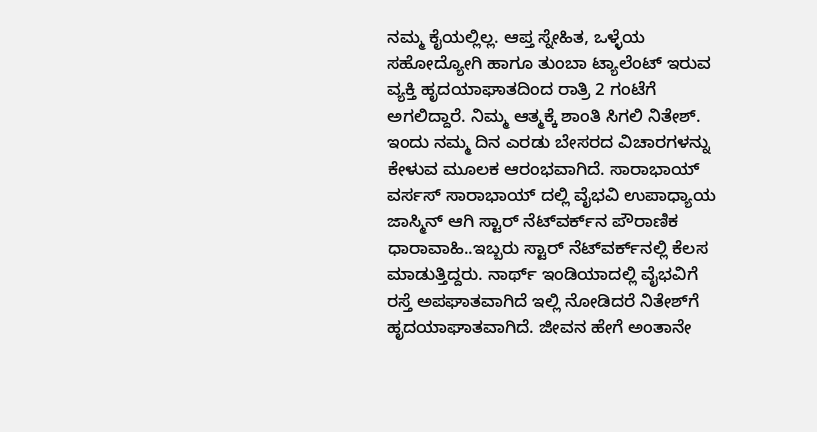ನಮ್ಮ ಕೈಯಲ್ಲಿಲ್ಲ. ಆಪ್ತ ಸ್ನೇಹಿತ, ಒಳ್ಳೆಯ ಸಹೋದ್ಯೋಗಿ ಹಾಗೂ ತುಂಬಾ ಟ್ಯಾಲೆಂಟ್ ಇರುವ ವ್ಯಕ್ತಿ ಹೃದಯಾಘಾತದಿಂದ ರಾತ್ರಿ 2 ಗಂಟೆಗೆ ಅಗಲಿದ್ದಾರೆ. ನಿಮ್ಮ ಆತ್ಮಕ್ಕೆ ಶಾಂತಿ ಸಿಗಲಿ ನಿತೇಶ್. ಇಂದು ನಮ್ಮ ದಿನ ಎರಡು ಬೇಸರದ ವಿಚಾರಗಳನ್ನು ಕೇಳುವ ಮೂಲಕ ಆರಂಭವಾಗಿದೆ. ಸಾರಾಭಾಯ್ ವರ್ಸಸ್ ಸಾರಾಭಾಯ್ ದಲ್ಲಿ ವೈಭವಿ ಉಪಾಧ್ಯಾಯ ಜಾಸ್ಮಿನ್ ಆಗಿ ಸ್ಟಾರ್ ನೆಟ್‌ವರ್ಕ್‌ನ ಪೌರಾಣಿಕ ಧಾರಾವಾಹಿ..ಇಬ್ಬರು ಸ್ಟಾರ್ ನೆಟ್‌ವರ್ಕ್‌ನಲ್ಲಿ ಕೆಲಸ ಮಾಡುತ್ತಿದ್ದರು. ನಾರ್ಥ್‌ ಇಂಡಿಯಾದಲ್ಲಿ ವೈಭವಿಗೆ ರಸ್ತೆ ಅಪಘಾತವಾಗಿದೆ ಇಲ್ಲಿ ನೋಡಿದರೆ ನಿತೇಶ್‌ಗೆ ಹೃದಯಾಘಾತವಾಗಿದೆ. ಜೀವನ ಹೇಗೆ ಅಂತಾನೇ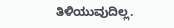ತಿಳಿಯುವುದಿಲ್ಲ.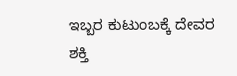ಇಬ್ಬರ ಕುಟುಂಬಕ್ಕೆ ದೇವರ ಶಕ್ತಿ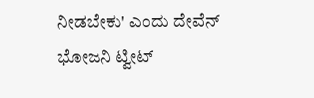ನೀಡಬೇಕು' ಎಂದು ದೇವೆನ್ ಭೋಜನಿ ಟ್ವೀಟ್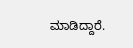ಮಾಡಿದ್ದಾರೆ.